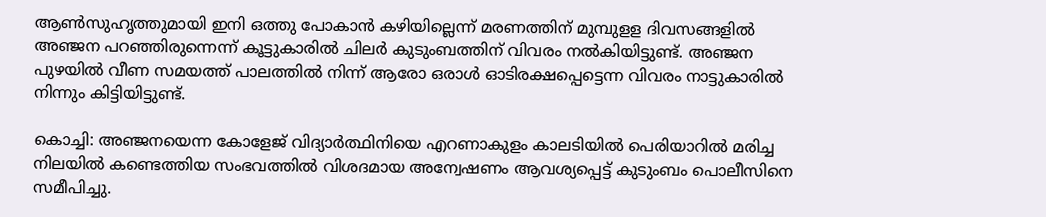ആണ്‍സുഹൃത്തുമായി ഇനി ഒത്തു പോകാന്‍ കഴിയില്ലെന്ന് മരണത്തിന് മുമ്പുളള ദിവസങ്ങളില്‍ അഞ്ജന പറഞ്ഞിരുന്നെന്ന് കൂട്ടുകാരില്‍ ചിലര്‍ കുടുംബത്തിന് വിവരം നല്‍കിയിട്ടുണ്ട്. അഞ്ജന പുഴയില്‍ വീണ സമയത്ത് പാലത്തില്‍ നിന്ന് ആരോ ഒരാള്‍ ഓടിരക്ഷപ്പെട്ടെന്ന വിവരം നാട്ടുകാരില്‍ നിന്നും കിട്ടിയിട്ടുണ്ട്.

കൊച്ചി: അഞ്ജനയെന്ന കോളേജ് വിദ്യാർത്ഥിനിയെ എറണാകുളം കാലടിയില്‍ പെരിയാറില്‍ മരിച്ച നിലയില്‍ കണ്ടെത്തിയ സംഭവത്തില്‍ വിശദമായ അന്വേഷണം ആവശ്യപ്പെട്ട് കുടുംബം പൊലീസിനെ സമീപിച്ചു.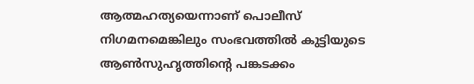ആത്മഹത്യയെന്നാണ് പൊലീസ് നിഗമനമെങ്കിലും സംഭവത്തില്‍ കുട്ടിയുടെ ആണ്‍സുഹൃത്തിന്‍റെ പങ്കടക്കം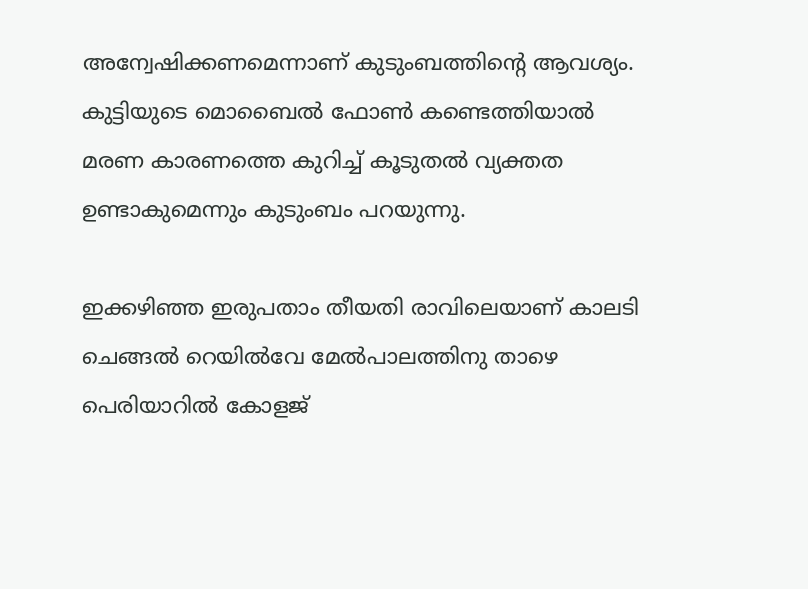അന്വേഷിക്കണമെന്നാണ് കുടുംബത്തിന്‍റെ ആവശ്യം. കുട്ടിയുടെ മൊബൈല്‍ ഫോണ്‍ കണ്ടെത്തിയാല്‍ മരണ കാരണത്തെ കുറിച്ച് കൂടുതല്‍ വ്യക്തത ഉണ്ടാകുമെന്നും കുടുംബം പറയുന്നു.

ഇക്കഴിഞ്ഞ ഇരുപതാം തീയതി രാവിലെയാണ് കാലടി ചെങ്ങല്‍ റെയില്‍വേ മേല്‍പാലത്തിനു താഴെ പെരിയാറില്‍ കോളജ്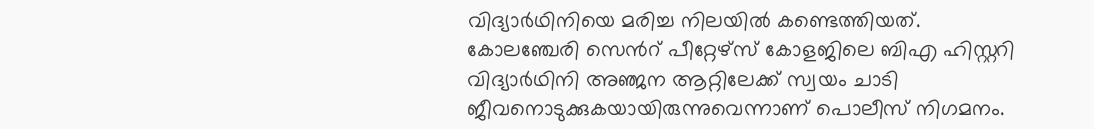വിദ്യാര്‍ഥിനിയെ മരിച്ച നിലയില്‍ കണ്ടെത്തിയത്. കോലഞ്ചേരി സെന്‍റ് പീറ്റേഴ്സ് കോളജിലെ ബിഎ ഹിസ്റ്ററി വിദ്യാര്‍ഥിനി അഞ്ജന ആറ്റിലേക്ക് സ്വയം ചാടി ജീവനൊടുക്കുകയായിരുന്നുവെന്നാണ് പൊലീസ് നിഗമനം.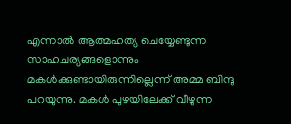എന്നാല്‍ ആത്മഹത്യ ചെയ്യേണ്ടുന്ന സാഹചര്യങ്ങളൊന്നും മകള്‍ക്കുണ്ടായിരുന്നില്ലെന്ന് അമ്മ ബിന്ദു പറയുന്നു. മകള്‍ പുഴയിലേക്ക് വീഴുന്ന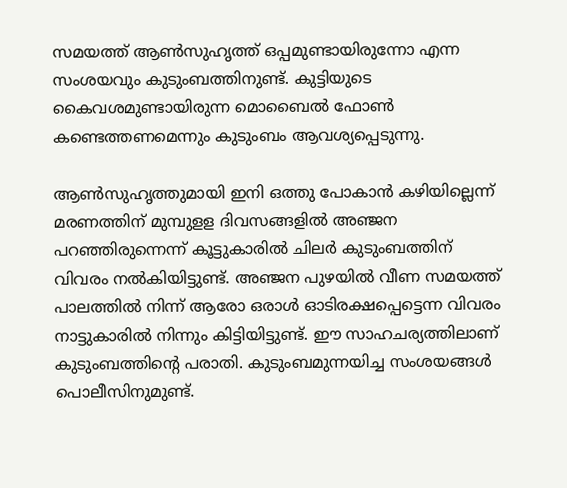സമയത്ത് ആണ്‍സുഹൃത്ത് ഒപ്പമുണ്ടായിരുന്നോ എന്ന സംശയവും കുടുംബത്തിനുണ്ട്. കുട്ടിയുടെ കൈവശമുണ്ടായിരുന്ന മൊബൈല്‍ ഫോണ്‍ കണ്ടെത്തണമെന്നും കുടുംബം ആവശ്യപ്പെടുന്നു.

ആണ്‍സുഹൃത്തുമായി ഇനി ഒത്തു പോകാന്‍ കഴിയില്ലെന്ന് മരണത്തിന് മുമ്പുളള ദിവസങ്ങളില്‍ അഞ്ജന പറഞ്ഞിരുന്നെന്ന് കൂട്ടുകാരില്‍ ചിലര്‍ കുടുംബത്തിന് വിവരം നല്‍കിയിട്ടുണ്ട്. അഞ്ജന പുഴയില്‍ വീണ സമയത്ത് പാലത്തില്‍ നിന്ന് ആരോ ഒരാള്‍ ഓടിരക്ഷപ്പെട്ടെന്ന വിവരം നാട്ടുകാരില്‍ നിന്നും കിട്ടിയിട്ടുണ്ട്. ഈ സാഹചര്യത്തിലാണ് കുടുംബത്തിന്‍റെ പരാതി. കുടുംബമുന്നയിച്ച സംശയങ്ങള്‍ പൊലീസിനുമുണ്ട്.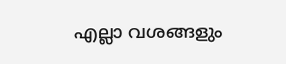എല്ലാ വശങ്ങളും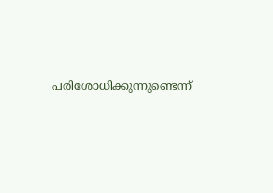പരിശോധിക്കുന്നുണ്ടെന്ന്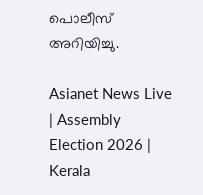പൊലീസ് അറിയിച്ചു.

Asianet News Live | Assembly Election 2026 | Kerala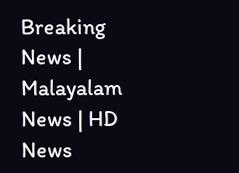Breaking News | Malayalam News | HD News